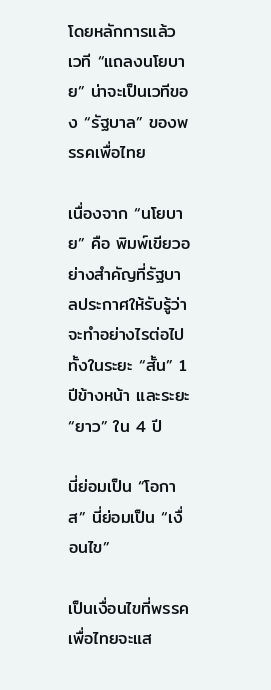โดยหลักการแล้ว เวที “แถลงนโยบาย” น่าจะเป็นเวทีของ “รัฐบาล” ของพรรคเพื่อไทย

เนื่องจาก “นโยบาย” คือ พิมพ์เขียวอย่างสำคัญที่รัฐบาลประกาศให้รับรู้ว่าจะทำอย่างไรต่อไปทั้งในระยะ “สั้น” 1 ปีข้างหน้า และระยะ “ยาว” ใน 4 ปี

นี่ย่อมเป็น “โอกาส” นี่ย่อมเป็น “เงื่อนไข”

เป็นเงื่อนไขที่พรรคเพื่อไทยจะแส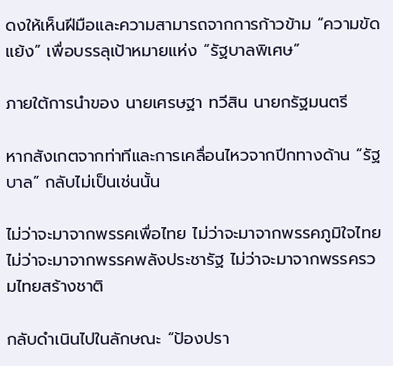ดงให้เห็นฝีมือและความสามารถจากการก้าวข้าม “ความขัดแย้ง” เพื่อบรรลุเป้าหมายแห่ง “รัฐบาลพิเศษ”

ภายใต้การนำของ นายเศรษฐา ทวีสิน นายกรัฐมนตรี

หากสังเกตจากท่าทีและการเคลื่อนไหวจากปีกทางด้าน “รัฐบาล” กลับไม่เป็นเช่นนั้น

ไม่ว่าจะมาจากพรรคเพื่อไทย ไม่ว่าจะมาจากพรรคภูมิใจไทย ไม่ว่าจะมาจากพรรคพลังประชารัฐ ไม่ว่าจะมาจากพรรครวมไทยสร้างชาติ

กลับดำเนินไปในลักษณะ “ป้องปรา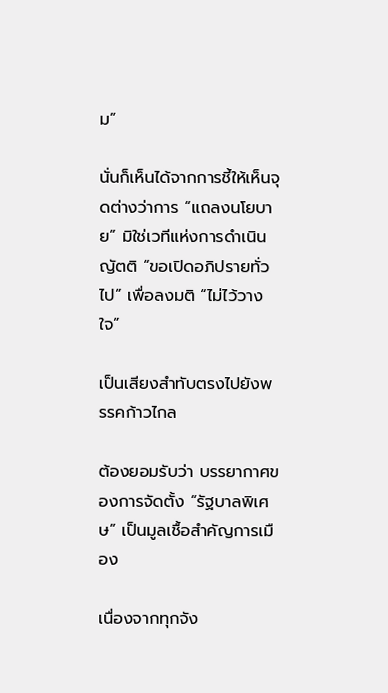ม”

นั่นก็เห็นได้จากการชี้ให้เห็นจุดต่างว่าการ “แถลงนโยบาย” มิใช่เวทีแห่งการดำเนินญัตติ “ขอเปิดอภิปรายทั่วไป” เพื่อลงมติ “ไม่ไว้วางใจ”

เป็นเสียงสำทับตรงไปยังพรรคก้าวไกล

ต้องยอมรับว่า บรรยากาศของการจัดตั้ง “รัฐบาลพิเศษ” เป็นมูลเชื้อสำคัญการเมือง

เนื่องจากทุกจัง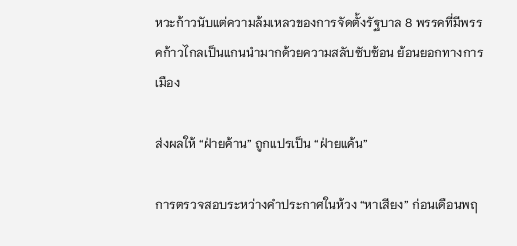หวะก้าวนับแต่ความล้มเหลวของการจัดตั้งรัฐบาล 8 พรรคที่มีพรรคก้าวไกลเป็นแกนนำมากด้วยความสลับซับซ้อน ย้อนยอกทางการเมือง

ส่งผลให้ “ฝ่ายค้าน” ถูกแปรเป็น “ฝ่ายแค้น”

การตรวจสอบระหว่างคำประกาศในห้วง “หาเสียง” ก่อนเดือนพฤ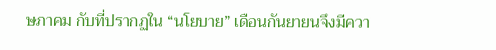ษภาคม กับที่ปรากฏใน “นโยบาย” เดือนกันยายนจึงมีควา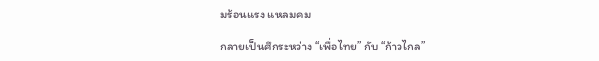มร้อนแรง แหลมคม

กลายเป็นศึกระหว่าง “เพื่อไทย” กับ “ก้าวไกล”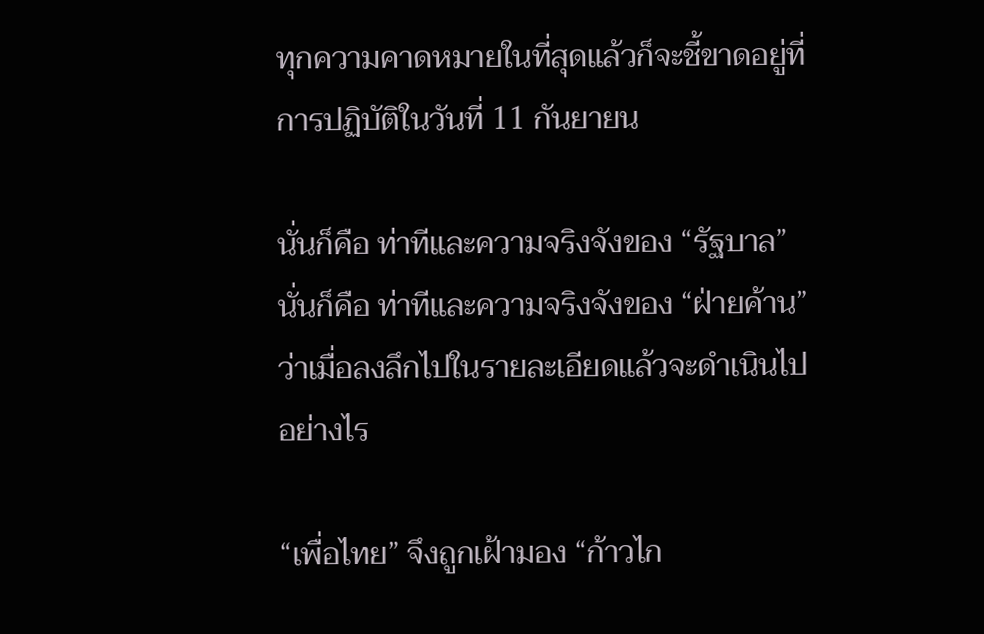ทุกความคาดหมายในที่สุดแล้วก็จะชี้ขาดอยู่ที่การปฏิบัติในวันที่ 11 กันยายน

นั่นก็คือ ท่าทีและความจริงจังของ “รัฐบาล” นั่นก็คือ ท่าทีและความจริงจังของ “ฝ่ายค้าน” ว่าเมื่อลงลึกไปในรายละเอียดแล้วจะดำเนินไปอย่างไร

“เพื่อไทย” จึงถูกเฝ้ามอง “ก้าวไก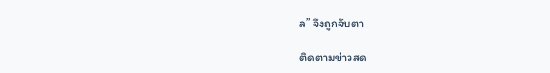ล” จึงถูกจับตา

ติดตามข่าวสด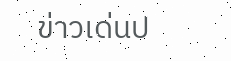ข่าวเด่นป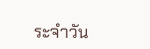ระจำวัน